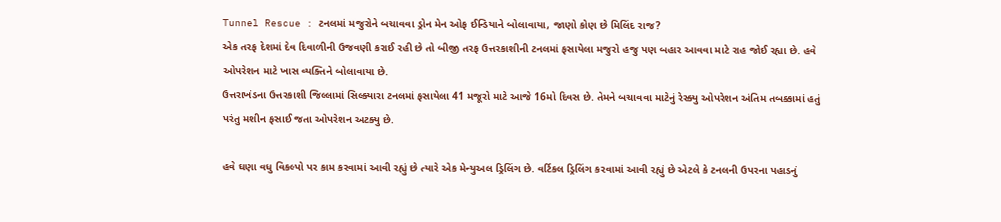Tunnel Rescue : ટનલમાં મજુરોને બચાવવા ડ્રોન મેન ઓફ ઈન્ડિયાને બોલાવાયા, જાણો કોણ છે મિલિંદ રાજ?
એક તરફ દેશમાં દેવ દિવાળીની ઉજવણી કરાઈ રહી છે તો બીજી તરફ ઉત્તરકાશીની ટનલમાં ફસાયેલા મજુરો હજુ પણ બહાર આવવા માટે રાહ જોઈ રહ્યા છે. હવે ઓપરેશન માટે ખાસ વ્યક્તિને બોલાવાયા છે.
ઉત્તરાખંડના ઉત્તરકાશી જિલ્લામાં સિલ્ક્યારા ટનલમાં ફસાયેલા 41 મજૂરો માટે આજે 16મો દિવસ છે. તેમને બચાવવા માટેનું રેસ્ક્યુ ઓપરેશન અંતિમ તબક્કામાં હતું પરંતુ મશીન ફસાઈ જતા ઓપરેશન અટક્યુ છે.

હવે ઘણા વધુ વિકલ્પો પર કામ કરવામાં આવી રહ્યું છે ત્યારે એક મેન્યુઅલ ડ્રિલિંગ છે. વર્ટિકલ ડ્રિલિંગ કરવામાં આવી રહ્યું છે એટલે કે ટનલની ઉપરના પહાડનું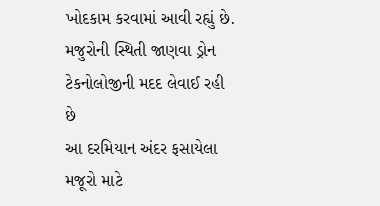ખોદકામ કરવામાં આવી રહ્યું છે.
મજુરોની સ્થિતી જાણવા ડ્રોન ટેકનોલોજીની મદદ લેવાઈ રહી છે
આ દરમિયાન અંદર ફસાયેલા મજૂરો માટે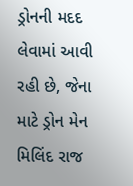ડ્રોનની મદદ લેવામાં આવી રહી છે, જેના માટે ડ્રોન મેન મિલિંદ રાજ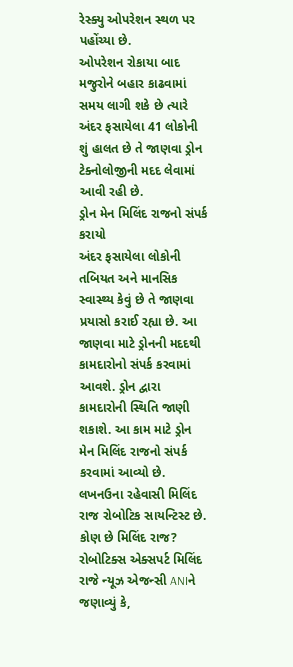રેસ્ક્યુ ઓપરેશન સ્થળ પર પહોંચ્યા છે.
ઓપરેશન રોકાયા બાદ મજુરોને બહાર કાઢવામાં સમય લાગી શકે છે ત્યારે અંદર ફસાયેલા 41 લોકોની શું હાલત છે તે જાણવા ડ્રોન ટેક્નોલોજીની મદદ લેવામાં આવી રહી છે.
ડ્રોન મેન મિલિંદ રાજનો સંપર્ક કરાયો
અંદર ફસાયેલા લોકોની તબિયત અને માનસિક સ્વાસ્થ્ય કેવું છે તે જાણવા પ્રયાસો કરાઈ રહ્યા છે. આ જાણવા માટે ડ્રોનની મદદથી કામદારોનો સંપર્ક કરવામાં આવશે. ડ્રોન દ્વારા કામદારોની સ્થિતિ જાણી શકાશે. આ કામ માટે ડ્રોન મેન મિલિંદ રાજનો સંપર્ક કરવામાં આવ્યો છે. લખનઉના રહેવાસી મિલિંદ રાજ રોબોટિક સાયન્ટિસ્ટ છે.
કોણ છે મિલિંદ રાજ?
રોબોટિક્સ એક્સપર્ટ મિલિંદ રાજે ન્યૂઝ એજન્સી ANIને જણાવ્યું કે,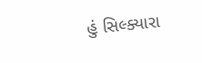હું સિલ્ક્યારા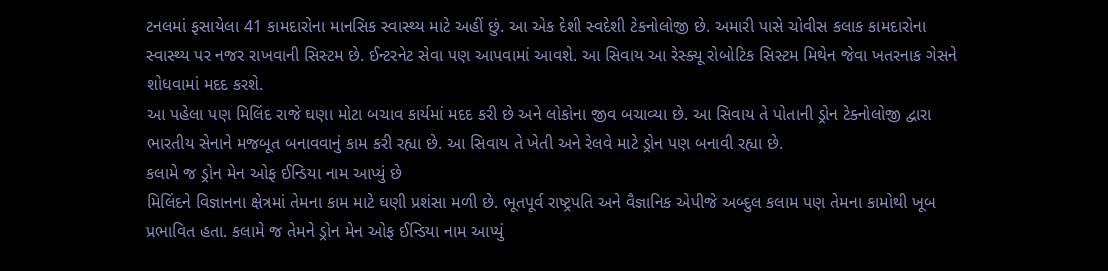ટનલમાં ફસાયેલા 41 કામદારોના માનસિક સ્વાસ્થ્ય માટે અહીં છું. આ એક દેશી સ્વદેશી ટેકનોલોજી છે. અમારી પાસે ચોવીસ કલાક કામદારોના સ્વાસ્થ્ય પર નજર રાખવાની સિસ્ટમ છે. ઈન્ટરનેટ સેવા પણ આપવામાં આવશે. આ સિવાય આ રેસ્ક્યૂ રોબોટિક સિસ્ટમ મિથેન જેવા ખતરનાક ગેસને શોધવામાં મદદ કરશે.
આ પહેલા પણ મિલિંદ રાજે ઘણા મોટા બચાવ કાર્યમાં મદદ કરી છે અને લોકોના જીવ બચાવ્યા છે. આ સિવાય તે પોતાની ડ્રોન ટેક્નોલોજી દ્વારા ભારતીય સેનાને મજબૂત બનાવવાનું કામ કરી રહ્યા છે. આ સિવાય તે ખેતી અને રેલવે માટે ડ્રોન પણ બનાવી રહ્યા છે.
કલામે જ ડ્રોન મેન ઓફ ઈન્ડિયા નામ આપ્યું છે
મિલિંદને વિજ્ઞાનના ક્ષેત્રમાં તેમના કામ માટે ઘણી પ્રશંસા મળી છે. ભૂતપૂર્વ રાષ્ટ્રપતિ અને વૈજ્ઞાનિક એપીજે અબ્દુલ કલામ પણ તેમના કામોથી ખૂબ પ્રભાવિત હતા. કલામે જ તેમને ડ્રોન મેન ઓફ ઈન્ડિયા નામ આપ્યું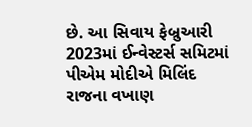છે. આ સિવાય ફેબ્રુઆરી 2023માં ઈન્વેસ્ટર્સ સમિટમાં પીએમ મોદીએ મિલિંદ રાજના વખાણ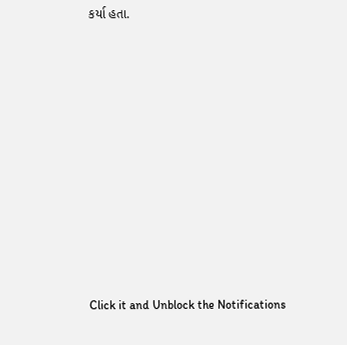કર્યા હતા.












Click it and Unblock the Notifications